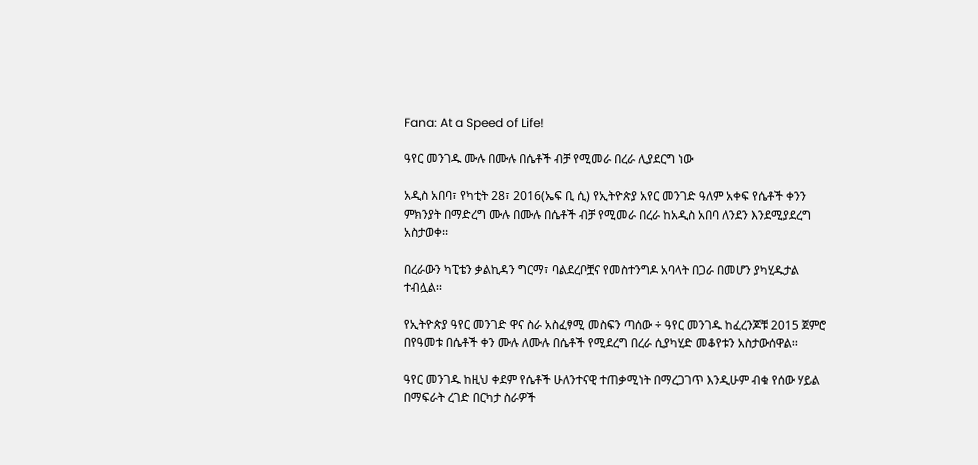Fana: At a Speed of Life!

ዓየር መንገዱ ሙሉ በሙሉ በሴቶች ብቻ የሚመራ በረራ ሊያደርግ ነው

አዲስ አበባ፣ የካቲት 28፣ 2016(ኤፍ ቢ ሲ) የኢትዮጵያ አየር መንገድ ዓለም አቀፍ የሴቶች ቀንን ምክንያት በማድረግ ሙሉ በሙሉ በሴቶች ብቻ የሚመራ በረራ ከአዲስ አበባ ለንደን እንደሚያደረግ አስታወቀ፡፡

በረራውን ካፒቴን ቃልኪዳን ግርማ፣ ባልደረቦቿና የመስተንግዶ አባላት በጋራ በመሆን ያካሂዱታል ተብሏል፡፡

የኢትዮጵያ ዓየር መንገድ ዋና ስራ አስፈፃሚ መስፍን ጣሰው ÷ ዓየር መንገዱ ከፈረንጆቹ 2015 ጀምሮ በየዓመቱ በሴቶች ቀን ሙሉ ለሙሉ በሴቶች የሚደረግ በረራ ሲያካሂድ መቆየቱን አስታውሰዋል፡፡

ዓየር መንገዱ ከዚህ ቀደም የሴቶች ሁለንተናዊ ተጠቃሚነት በማረጋገጥ እንዲሁም ብቁ የሰው ሃይል በማፍራት ረገድ በርካታ ስራዎች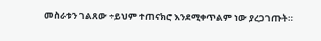መስራቱን ገልጸው ÷ይህም ተጠናክሮ እንደሚቀጥልም ነው ያረጋገጡት።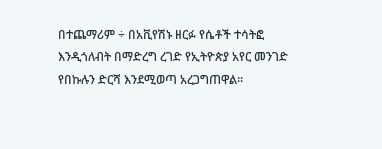በተጨማሪም ÷ በአቪየሽኑ ዘርፉ የሴቶች ተሳትፎ እንዲጎለብት በማድረግ ረገድ የኢትዮጵያ አየር መንገድ የበኩሉን ድርሻ እንደሚወጣ አረጋግጠዋል።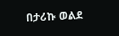በታሪኩ ወልደ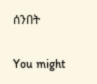ሰንበት

You might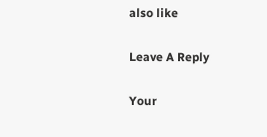also like

Leave A Reply

Your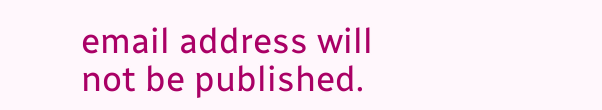email address will not be published.